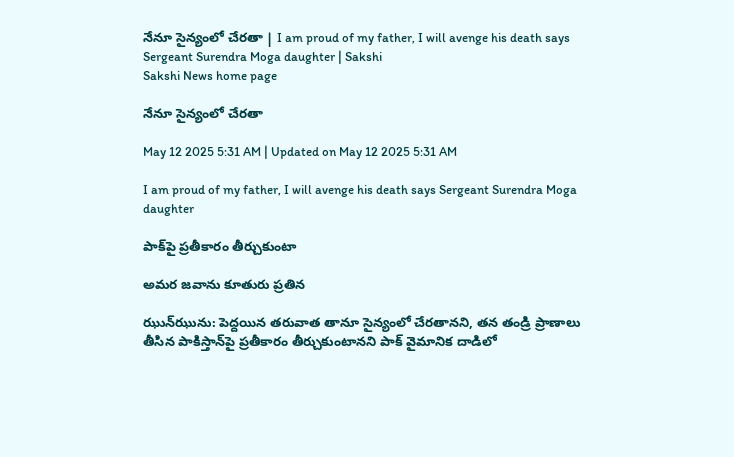నేనూ సైన్యంలో చేరతా | I am proud of my father, I will avenge his death says Sergeant Surendra Moga daughter | Sakshi
Sakshi News home page

నేనూ సైన్యంలో చేరతా

May 12 2025 5:31 AM | Updated on May 12 2025 5:31 AM

I am proud of my father, I will avenge his death says Sergeant Surendra Moga daughter

పాక్‌పై ప్రతీకారం తీర్చుకుంటా

అమర జవాను కూతురు ప్రతిన

ఝున్‌ఝును: పెద్దయిన తరువాత తానూ సైన్యంలో చేరతానని, తన తండ్రి ప్రాణాలు తీసిన పాకిస్తాన్‌పై ప్రతీకారం తీర్చుకుంటానని పాక్‌ వైమానిక దాడిలో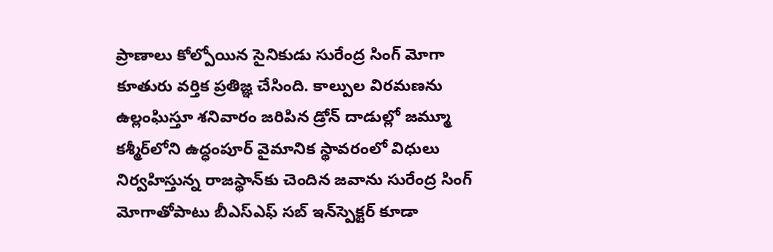ప్రాణాలు కోల్పోయిన సైనికుడు సురేంద్ర సింగ్‌ మోగా కూతురు వర్తిక ప్రతిజ్ఞ చేసింది. కాల్పుల విరమణను ఉల్లంఘిస్తూ శనివారం జరిపిన డ్రోన్‌ దాడుల్లో జమ్మూ కశ్మీర్‌లోని ఉద్ధంపూర్‌ వైమానిక స్థావరంలో విధులు నిర్వహిస్తున్న రాజస్థాన్‌కు చెందిన జవాను సురేంద్ర సింగ్‌ మోగాతోపాటు బీఎస్‌ఎఫ్‌ సబ్‌ ఇన్‌స్పెక్టర్‌ కూడా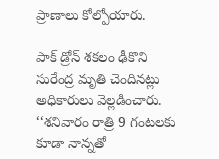ప్రాణాలు కోల్పోయారు.

పాక్‌ డ్రోన్‌ శకలం ఢీకొని సురేంద్ర మృతి చెందినట్లు అధికారులు వెల్లడించారు. ‘‘శనివారం రాత్రి 9 గంటలకు కూడా నాన్నతో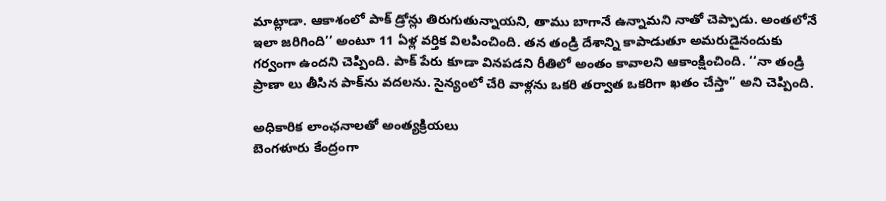మాట్లాడా. ఆకాశంలో పాక్‌ డ్రోన్లు తిరుగుతున్నాయని, తాము బాగానే ఉన్నామని నాతో చెప్పాడు. అంతలోనే ఇలా జరిగింది’’ అంటూ 11 ఏళ్ల వర్తిక విలపించింది. తన తండ్రి దేశాన్ని కాపాడుతూ అమరుడైనందుకు గర్వంగా ఉందని చెప్పింది. పాక్‌ పేరు కూడా వినపడని రీతిలో అంతం కావాలని ఆకాంక్షించింది. ‘‘నా తండ్రి ప్రాణా లు తీసిన పాక్‌ను వదలను. సైన్యంలో చేరి వాళ్లను ఒకరి తర్వాత ఒకరిగా ఖతం చేస్తా’’ అని చెప్పింది.

అధికారిక లాంఛనాలతో అంత్యక్రియలు
బెంగళూరు కేంద్రంగా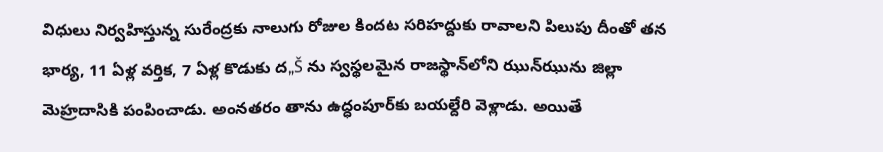విధులు నిర్వహిస్తున్న సురేంద్రకు నాలుగు రోజుల కిందట సరిహద్దుకు రావాలని పిలుపు దీంతో తన భార్య, 11 ఏళ్ల వర్తిక, 7 ఏళ్ల కొడుకు ద„Š ను స్వస్థలమైన రాజస్థాన్‌లోని ఝున్‌ఝును జిల్లా మెహ్రదాసికి పంపించాడు. అంనతరం తాను ఉద్ధంపూర్‌కు బయల్దేరి వెళ్లాడు. అయితే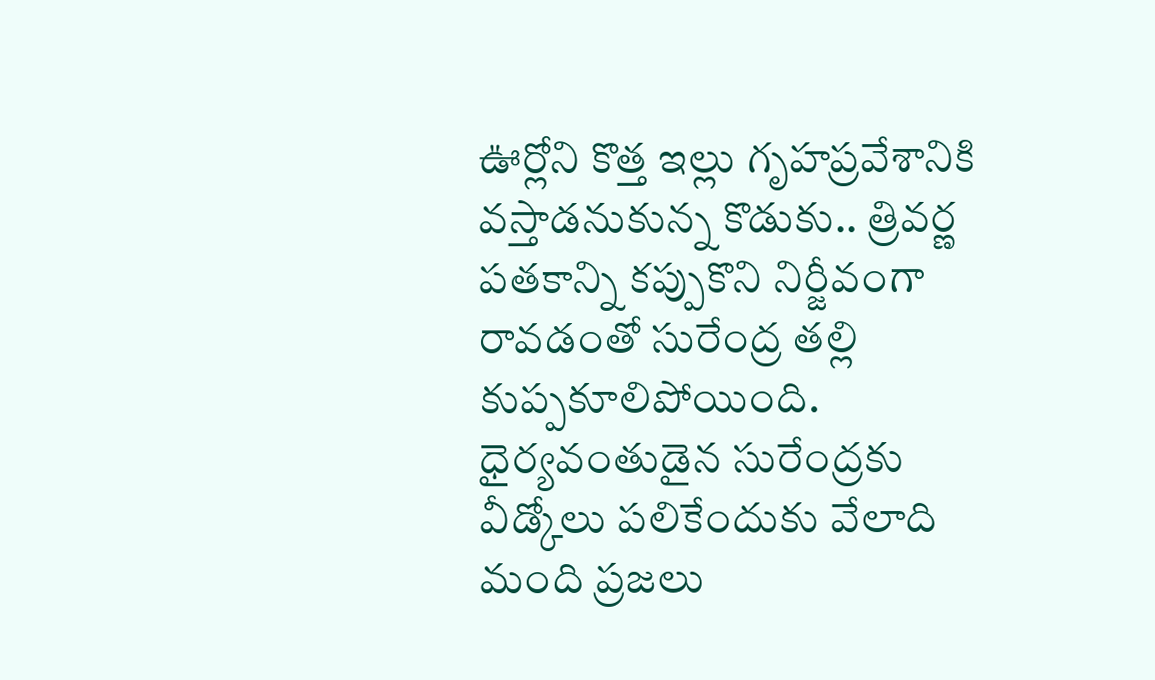ఊర్లోని కొత్త ఇల్లు గృహప్రవేశానికి వస్తాడనుకున్న కొడుకు.. త్రివర్ణ పతకాన్ని కప్పుకొని నిర్జీవంగా రావడంతో సురేంద్ర తల్లి కుప్పకూలిపోయింది. ధైర్యవంతుడైన సురేంద్రకు వీడ్కోలు పలికేందుకు వేలాది మంది ప్రజలు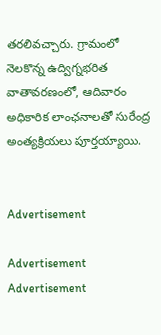తరలివచ్చారు. గ్రామంలో నెలకొన్న ఉద్విగ్నభరిత వాతావరణంలో, ఆదివారం అధికారిక లాంఛనాలతో సురేంద్ర అంత్యక్రియలు పూర్తయ్యాయి.


Advertisement

Advertisement
Advertisement